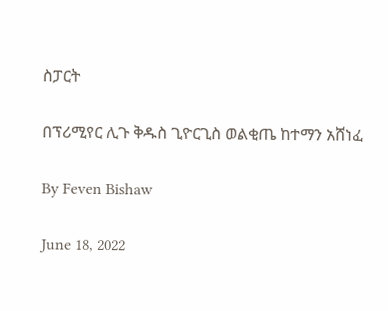ስፓርት

በፕሪሚየር ሊጉ ቅዱስ ጊዮርጊስ ወልቂጤ ከተማን አሸነፈ

By Feven Bishaw

June 18, 2022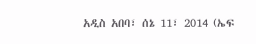አዲስ አበባ፣ ሰኔ 11፣ 2014 (ኤፍ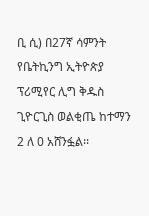ቢ ሲ) በ27ኛ ሳምንት የቤትኪንግ ኢትዮጵያ ፕሪሚየር ሊግ ቅዱስ ጊዮርጊስ ወልቂጤ ከተማን 2 ለ 0 አሸንፏል፡፡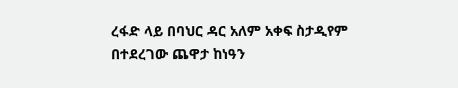ረፋድ ላይ በባህር ዳር አለም አቀፍ ስታዲየም በተደረገው ጨዋታ ከነዓን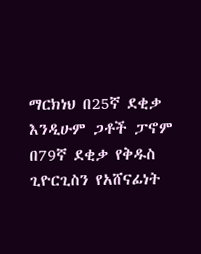ማርክነህ በ25ኛ ደቂቃ እንዲሁም ጋቶች ፓኖም በ79ኛ ደቂቃ የቅዱስ ጊዮርጊስን የአሸናፊነት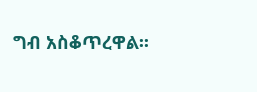ግብ አስቆጥረዋል፡፡